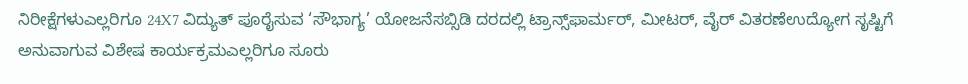ನಿರೀಕ್ಷೆಗಳುಎಲ್ಲರಿಗೂ 24X7 ವಿದ್ಯುತ್ ಪೂರೈಸುವ ‘ಸೌಭಾಗ್ಯ’ ಯೋಜನೆಸಬ್ಸಿಡಿ ದರದಲ್ಲಿ ಟ್ರಾನ್ಸ್‌ಫಾರ್ಮರ್, ಮೀಟರ್, ವೈರ್ ವಿತರಣೆಉದ್ಯೋಗ ಸೃಷ್ಟಿಗೆ ಅನುವಾಗುವ ವಿಶೇಷ ಕಾರ್ಯಕ್ರಮಎಲ್ಲರಿಗೂ ಸೂರು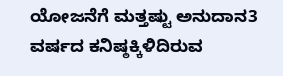ಯೋಜನೆಗೆ ಮತ್ತಷ್ಟು ಅನುದಾನ3 ವರ್ಷದ ಕನಿಷ್ಠಕ್ಕಿಳಿದಿರುವ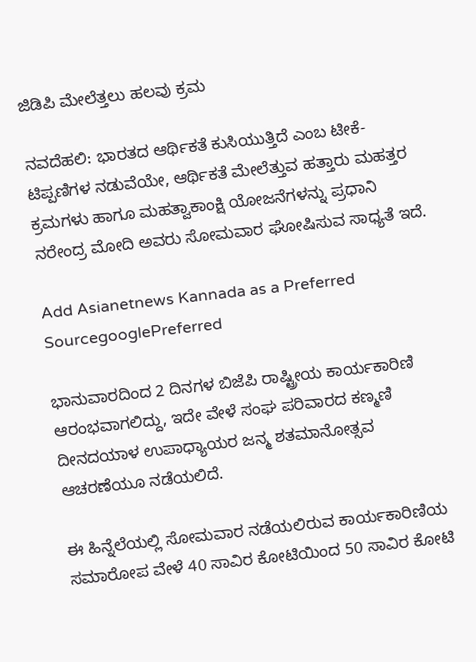ಜಿಡಿಪಿ ಮೇಲೆತ್ತಲು ಹಲವು ಕ್ರಮ

ನವದೆಹಲಿ: ಭಾರತದ ಆರ್ಥಿಕತೆ ಕುಸಿಯುತ್ತಿದೆ ಎಂಬ ಟೀಕೆ-ಟಿಪ್ಪಣಿಗಳ ನಡುವೆಯೇ, ಆರ್ಥಿಕತೆ ಮೇಲೆತ್ತುವ ಹತ್ತಾರು ಮಹತ್ತರ ಕ್ರಮಗಳು ಹಾಗೂ ಮಹತ್ವಾಕಾಂಕ್ಷಿ ಯೋಜನೆಗಳನ್ನು ಪ್ರಧಾನಿ ನರೇಂದ್ರ ಮೋದಿ ಅವರು ಸೋಮವಾರ ಘೋಷಿಸುವ ಸಾಧ್ಯತೆ ಇದೆ.

Add Asianetnews Kannada as a Preferred SourcegooglePreferred

ಭಾನುವಾರದಿಂದ 2 ದಿನಗಳ ಬಿಜೆಪಿ ರಾಷ್ಟ್ರೀಯ ಕಾರ್ಯಕಾರಿಣಿ ಆರಂಭವಾಗಲಿದ್ದು, ಇದೇ ವೇಳೆ ಸಂಘ ಪರಿವಾರದ ಕಣ್ಮಣಿ ದೀನದಯಾಳ ಉಪಾಧ್ಯಾಯರ ಜನ್ಮ ಶತಮಾನೋತ್ಸವ ಆಚರಣೆಯೂ ನಡೆಯಲಿದೆ.

ಈ ಹಿನ್ನೆಲೆಯಲ್ಲಿ ಸೋಮವಾರ ನಡೆಯಲಿರುವ ಕಾರ್ಯಕಾರಿಣಿಯ ಸಮಾರೋಪ ವೇಳೆ 40 ಸಾವಿರ ಕೋಟಿಯಿಂದ 50 ಸಾವಿರ ಕೋಟಿ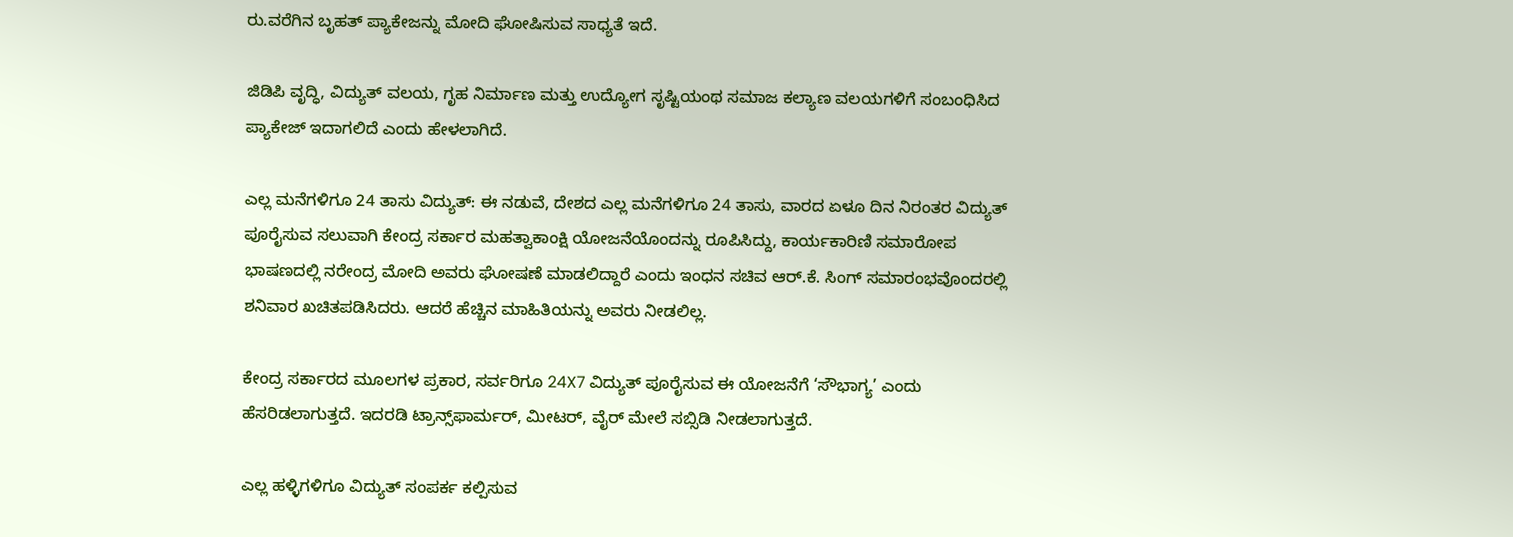ರು.ವರೆಗಿನ ಬೃಹತ್ ಪ್ಯಾಕೇಜನ್ನು ಮೋದಿ ಘೋಷಿಸುವ ಸಾಧ್ಯತೆ ಇದೆ.

ಜಿಡಿಪಿ ವೃದ್ಧಿ, ವಿದ್ಯುತ್ ವಲಯ, ಗೃಹ ನಿರ್ಮಾಣ ಮತ್ತು ಉದ್ಯೋಗ ಸೃಷ್ಟಿಯಂಥ ಸಮಾಜ ಕಲ್ಯಾಣ ವಲಯಗಳಿಗೆ ಸಂಬಂಧಿಸಿದ ಪ್ಯಾಕೇಜ್ ಇದಾಗಲಿದೆ ಎಂದು ಹೇಳಲಾಗಿದೆ.

ಎಲ್ಲ ಮನೆಗಳಿಗೂ 24 ತಾಸು ವಿದ್ಯುತ್: ಈ ನಡುವೆ, ದೇಶದ ಎಲ್ಲ ಮನೆಗಳಿಗೂ 24 ತಾಸು, ವಾರದ ಏಳೂ ದಿನ ನಿರಂತರ ವಿದ್ಯುತ್ ಪೂರೈಸುವ ಸಲುವಾಗಿ ಕೇಂದ್ರ ಸರ್ಕಾರ ಮಹತ್ವಾಕಾಂಕ್ಷಿ ಯೋಜನೆಯೊಂದನ್ನು ರೂಪಿಸಿದ್ದು, ಕಾರ್ಯಕಾರಿಣಿ ಸಮಾರೋಪ ಭಾಷಣದಲ್ಲಿ ನರೇಂದ್ರ ಮೋದಿ ಅವರು ಘೋಷಣೆ ಮಾಡಲಿದ್ದಾರೆ ಎಂದು ಇಂಧನ ಸಚಿವ ಆರ್.ಕೆ. ಸಿಂಗ್ ಸಮಾರಂಭವೊಂದರಲ್ಲಿ ಶನಿವಾರ ಖಚಿತಪಡಿಸಿದರು. ಆದರೆ ಹೆಚ್ಚಿನ ಮಾಹಿತಿಯನ್ನು ಅವರು ನೀಡಲಿಲ್ಲ.

ಕೇಂದ್ರ ಸರ್ಕಾರದ ಮೂಲಗಳ ಪ್ರಕಾರ, ಸರ್ವರಿಗೂ 24X7 ವಿದ್ಯುತ್ ಪೂರೈಸುವ ಈ ಯೋಜನೆಗೆ ‘ಸೌಭಾಗ್ಯ’ ಎಂದು ಹೆಸರಿಡಲಾಗುತ್ತದೆ. ಇದರಡಿ ಟ್ರಾನ್ಸ್‌ಫಾರ್ಮರ್, ಮೀಟರ್, ವೈರ್ ಮೇಲೆ ಸಬ್ಸಿಡಿ ನೀಡಲಾಗುತ್ತದೆ.

ಎಲ್ಲ ಹಳ್ಳಿಗಳಿಗೂ ವಿದ್ಯುತ್ ಸಂಪರ್ಕ ಕಲ್ಪಿಸುವ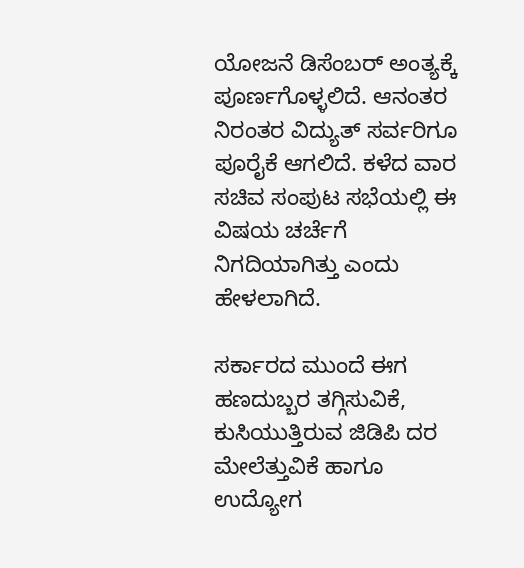ಯೋಜನೆ ಡಿಸೆಂಬರ್ ಅಂತ್ಯಕ್ಕೆ ಪೂರ್ಣಗೊಳ್ಳಲಿದೆ. ಆನಂತರ ನಿರಂತರ ವಿದ್ಯುತ್ ಸರ್ವರಿಗೂ ಪೂರೈಕೆ ಆಗಲಿದೆ. ಕಳೆದ ವಾರ ಸಚಿವ ಸಂಪುಟ ಸಭೆಯಲ್ಲಿ ಈ ವಿಷಯ ಚರ್ಚೆಗೆ ನಿಗದಿಯಾಗಿತ್ತು ಎಂದು ಹೇಳಲಾಗಿದೆ.

ಸರ್ಕಾರದ ಮುಂದೆ ಈಗ ಹಣದುಬ್ಬರ ತಗ್ಗಿಸುವಿಕೆ, ಕುಸಿಯುತ್ತಿರುವ ಜಿಡಿಪಿ ದರ ಮೇಲೆತ್ತುವಿಕೆ ಹಾಗೂ ಉದ್ಯೋಗ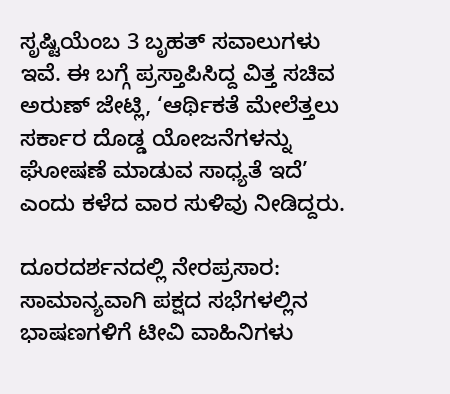ಸೃಷ್ಟಿಯೆಂಬ 3 ಬೃಹತ್ ಸವಾಲುಗಳು ಇವೆ. ಈ ಬಗ್ಗೆ ಪ್ರಸ್ತಾಪಿಸಿದ್ದ ವಿತ್ತ ಸಚಿವ ಅರುಣ್ ಜೇಟ್ಲಿ, ‘ಆರ್ಥಿಕತೆ ಮೇಲೆತ್ತಲು ಸರ್ಕಾರ ದೊಡ್ಡ ಯೋಜನೆಗಳನ್ನು ಘೋಷಣೆ ಮಾಡುವ ಸಾಧ್ಯತೆ ಇದೆ’ ಎಂದು ಕಳೆದ ವಾರ ಸುಳಿವು ನೀಡಿದ್ದರು.

ದೂರದರ್ಶನದಲ್ಲಿ ನೇರಪ್ರಸಾರ: ಸಾಮಾನ್ಯವಾಗಿ ಪಕ್ಷದ ಸಭೆಗಳಲ್ಲಿನ ಭಾಷಣಗಳಿಗೆ ಟೀವಿ ವಾಹಿನಿಗಳು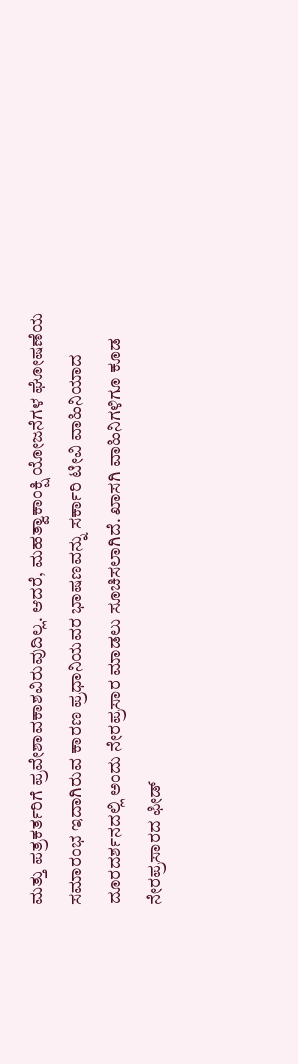ಮತ್ತು ಪತ್ರಕರ್ತರಿಗೆ ಪ್ರವೇಶಾವಕಾಶವಿರುವುದಿಲ್ಲ. ಆದರೆ, ಮಹತ್ವಾಕಾಂಕ್ಷಿ ಯೋಜನೆಗಳ ಘೋಷಣೆಯ ಸಮಾರಂಭ ಇದಾಗಿರುವ ಕಾರಣ ಪ್ರಧಾನಿಯವರ ಭಾಷಣವನ್ನು ಸರ್ಕಾರಿ ಟೀವಿ ವಾಹಿನಿಯಾದ ದೂರದರ್ಶನದಲ್ಲಿ ಅಂದು ನೇರಪ್ರಸಾರ ಮಾಡಲು ಸೂಚಿಸಲಾಗಿದೆ. ಖಾಸಗಿ ವಾಹಿನಿಗಳಿಗೂ ಕೂಡ ನೇರಪ್ರಸಾರದ ಫೀಡ್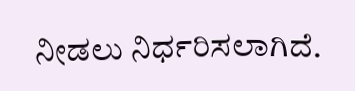ನೀಡಲು ನಿರ್ಧರಿಸಲಾಗಿದೆ.